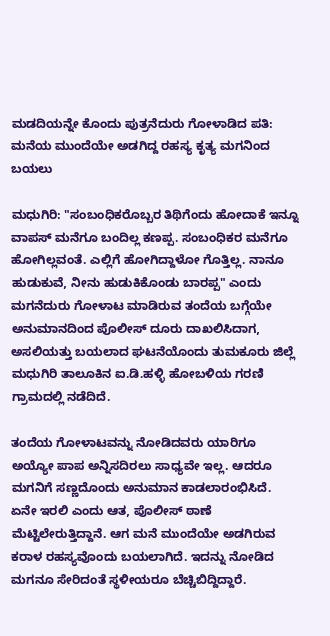ಮಡದಿಯನ್ನೇ ಕೊಂದು ಪುತ್ರನೆದುರು ಗೋಳಾಡಿದ ಪತಿ: ಮನೆಯ ಮುಂದೆಯೇ ಅಡಗಿದ್ದ ರಹಸ್ಯ ಕೃತ್ಯ ಮಗನಿಂದ ಬಯಲು

ಮಧುಗಿರಿ: "ಸಂಬಂಧಿಕರೊಬ್ಬರ ತಿಥಿಗೆಂದು ಹೋದಾಕೆ ಇನ್ನೂ ವಾಪಸ್ ಮನೆಗೂ ಬಂದಿಲ್ಲ ಕಣಪ್ಪ. ಸಂಬಂಧಿಕರ ಮನೆಗೂ ಹೋಗಿಲ್ಲವಂತೆ. ಎಲ್ಲಿಗೆ ಹೋಗಿದ್ದಾಳೋ ಗೊತ್ತಿಲ್ಲ. ನಾನೂ ಹುಡುಕುವೆ, ನೀನು ಹುಡುಕಿಕೊಂಡು ಬಾರಪ್ಪ" ಎಂದು ಮಗನೆದುರು ಗೋಳಾಟ ಮಾಡಿರುವ ತಂದೆಯ ಬಗ್ಗೆಯೇ ಅನುಮಾನದಿಂದ ಪೊಲೀಸ್ ದೂರು ದಾಖಲಿಸಿದಾಗ, ಅಸಲಿಯತ್ತು ಬಯಲಾದ ಘಟನೆಯೊಂದು ತುಮಕೂರು ಜಿಲ್ಲೆ ಮಧುಗಿರಿ ತಾಲೂಕಿನ ಐ.ಡಿ.ಹಳ್ಳಿ ಹೋಬಳಿಯ ಗರಣಿ ಗ್ರಾಮದಲ್ಲಿ ನಡೆದಿದೆ.

ತಂದೆಯ ಗೋಳಾಟವನ್ನು ನೋಡಿದವರು ಯಾರಿಗೂ ಅಯ್ಯೋ ಪಾಪ ಅನ್ನಿಸದಿರಲು ಸಾಧ್ಯವೇ ಇಲ್ಲ. ಆದರೂ ಮಗನಿಗೆ ಸಣ್ಣದೊಂದು ಅನುಮಾನ ಕಾಡಲಾರಂಭಿಸಿದೆ. ಏನೇ ಇರಲಿ ಎಂದು ಆತ, ಪೊಲೀಸ್ ಠಾಣೆ ಮೆಟ್ಟಿಲೇರುತ್ತಿದ್ದಾನೆ. ಆಗ ಮನೆ ಮುಂದೆಯೇ ಅಡಗಿರುವ ಕರಾಳ ರಹಸ್ಯವೊಂದು ಬಯಲಾಗಿದೆ. ಇದನ್ನು ನೋಡಿದ ಮಗನೂ ಸೇರಿದಂತೆ ಸ್ಥಳೀಯರೂ ಬೆಚ್ಚಿಬಿದ್ದಿದ್ದಾರೆ.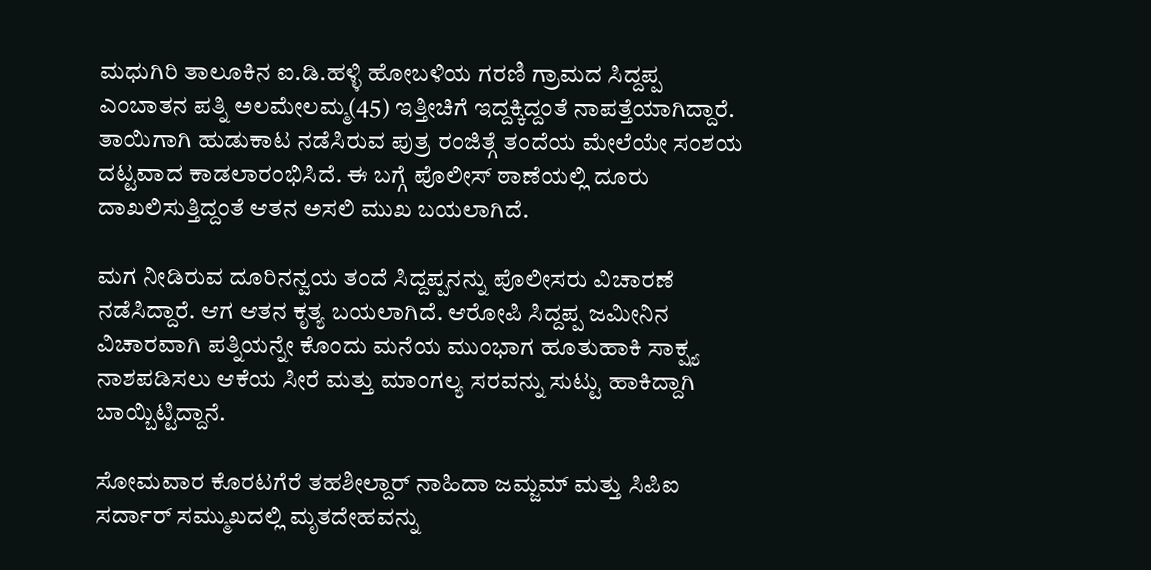ಮಧುಗಿರಿ ತಾಲೂಕಿನ ಐ.ಡಿ.ಹಳ್ಳಿ ಹೋಬಳಿಯ ಗರಣಿ ಗ್ರಾಮದ ಸಿದ್ದಪ್ಪ ಎಂಬಾತನ ಪತ್ನಿ ಅಲಮೇಲಮ್ಮ(45) ಇತ್ತೀಚಿಗೆ ಇದ್ದಕ್ಕಿದ್ದಂತೆ ನಾಪತ್ತೆಯಾಗಿದ್ದಾರೆ. ತಾಯಿಗಾಗಿ ಹುಡುಕಾಟ ನಡೆಸಿರುವ ಪುತ್ರ ರಂಜಿತ್ಗೆ ತಂದೆಯ ಮೇಲೆಯೇ ಸಂಶಯ ದಟ್ಟವಾದ ಕಾಡಲಾರಂಭಿಸಿದೆ. ಈ ಬಗ್ಗೆ ಪೊಲೀಸ್ ಠಾಣೆಯಲ್ಲಿ ದೂರು ದಾಖಲಿಸುತ್ತಿದ್ದಂತೆ ಆತನ ಅಸಲಿ ಮುಖ ಬಯಲಾಗಿದೆ.

ಮಗ ನೀಡಿರುವ ದೂರಿನನ್ವಯ ತಂದೆ ಸಿದ್ದಪ್ಪನನ್ನು ಪೊಲೀಸರು ವಿಚಾರಣೆ ನಡೆಸಿದ್ದಾರೆ. ಆಗ ಆತನ ಕೃತ್ಯ ಬಯಲಾಗಿದೆ. ಆರೋಪಿ ಸಿದ್ದಪ್ಪ ಜಮೀನಿನ ವಿಚಾರವಾಗಿ ಪತ್ನಿಯನ್ನೇ ಕೊಂದು ಮನೆಯ ಮುಂಭಾಗ ಹೂತುಹಾಕಿ ಸಾಕ್ಷ್ಯ ನಾಶಪಡಿಸಲು ಆಕೆಯ ಸೀರೆ ಮತ್ತು ಮಾಂಗಲ್ಯ ಸರವನ್ನು ಸುಟ್ಟು ಹಾಕಿದ್ದಾಗಿ ಬಾಯ್ಬಿಟ್ಟಿದ್ದಾನೆ.

ಸೋಮವಾರ ಕೊರಟಗೆರೆ ತಹಶೀಲ್ದಾರ್ ನಾಹಿದಾ ಜಮ್ಜಮ್ ಮತ್ತು ಸಿಪಿಐ ಸರ್ದಾರ್ ಸಮ್ಮುಖದಲ್ಲಿ ಮೃತದೇಹವನ್ನು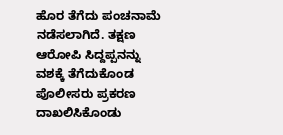ಹೊರ ತೆಗೆದು ಪಂಚನಾಮೆ ನಡೆಸಲಾಗಿದೆ. ತಕ್ಷಣ ಆರೋಪಿ ಸಿದ್ದಪ್ಪನನ್ನು ವಶಕ್ಕೆ ತೆಗೆದುಕೊಂಡ ಪೊಲೀಸರು ಪ್ರಕರಣ ದಾಖಲಿಸಿಕೊಂಡು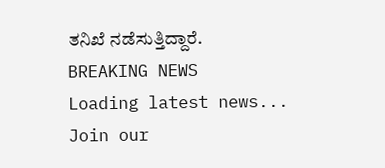ತನಿಖೆ ನಡೆಸುತ್ತಿದ್ದಾರೆ.
BREAKING NEWS
Loading latest news...
Join our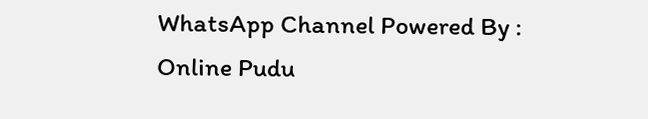WhatsApp Channel Powered By : Online Pudu